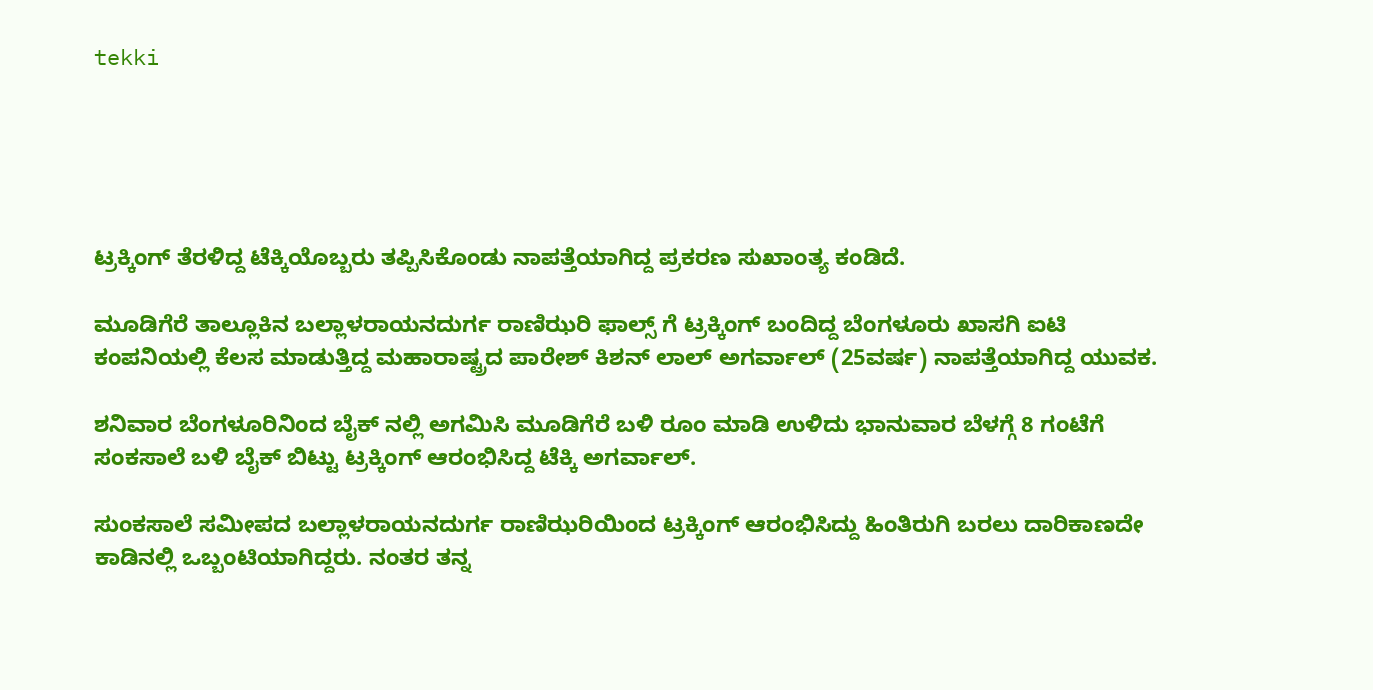tekki





ಟ್ರಕ್ಕಿಂಗ್ ತೆರಳಿದ್ದ ಟೆಕ್ಕಿಯೊಬ್ಬರು ತಪ್ಪಿಸಿಕೊಂಡು ನಾಪತ್ತೆಯಾಗಿದ್ದ ಪ್ರಕರಣ ಸುಖಾಂತ್ಯ ಕಂಡಿದೆ.

ಮೂಡಿಗೆರೆ ತಾಲ್ಲೂಕಿನ ಬಲ್ಲಾಳರಾಯನದುರ್ಗ ರಾಣಿಝರಿ ಫಾಲ್ಸ್ ಗೆ ಟ್ರಕ್ಕಿಂಗ್ ಬಂದಿದ್ದ ಬೆಂಗಳೂರು ಖಾಸಗಿ ಐಟಿ ಕಂಪನಿಯಲ್ಲಿ ಕೆಲಸ ಮಾಡುತ್ತಿದ್ದ ಮಹಾರಾಷ್ಟ್ರದ ಪಾರೇಶ್ ಕಿಶನ್ ಲಾಲ್ ಅಗರ್ವಾಲ್ (25ವರ್ಷ) ನಾಪತ್ತೆಯಾಗಿದ್ದ ಯುವಕ.

ಶನಿವಾರ ಬೆಂಗಳೂರಿನಿಂದ ಬೈಕ್ ನಲ್ಲಿ ಅಗಮಿಸಿ ಮೂಡಿಗೆರೆ ಬಳಿ ರೂಂ ಮಾಡಿ ಉಳಿದು ಭಾನುವಾರ ಬೆಳಗ್ಗೆ 8 ಗಂಟೆಗೆ ಸಂಕಸಾಲೆ ಬಳಿ ಬೈಕ್ ಬಿಟ್ಟು ಟ್ರಕ್ಕಿಂಗ್ ಆರಂಭಿಸಿದ್ದ ಟೆಕ್ಕಿ ಅಗರ್ವಾಲ್.

ಸುಂಕಸಾಲೆ ಸಮೀಪದ ಬಲ್ಲಾಳರಾಯನದುರ್ಗ ರಾಣಿಝರಿಯಿಂದ ಟ್ರಕ್ಕಿಂಗ್ ಆರಂಭಿಸಿದ್ದು ಹಿಂತಿರುಗಿ ಬರಲು ದಾರಿಕಾಣದೇ ಕಾಡಿನಲ್ಲಿ ಒಬ್ಬಂಟಿಯಾಗಿದ್ದರು. ನಂತರ ತನ್ನ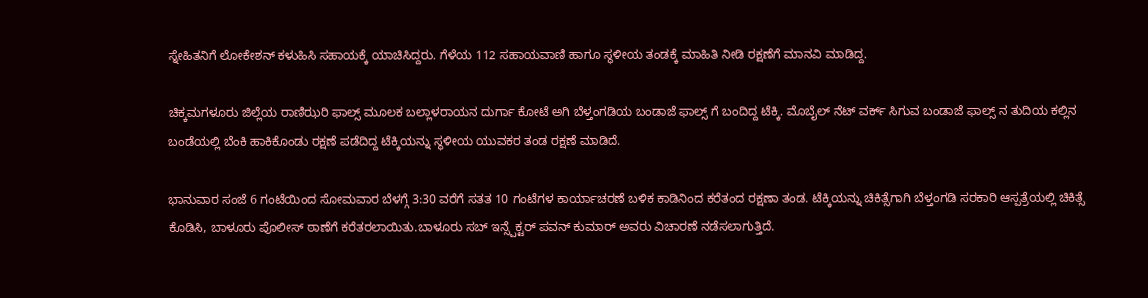ಸ್ನೇಹಿತನಿಗೆ ಲೋಕೇಶನ್ ಕಳುಹಿಸಿ ಸಹಾಯಕ್ಕೆ ಯಾಚಿಸಿದ್ದರು. ಗೆಳೆಯ 112 ಸಹಾಯವಾಣಿ ಹಾಗೂ ಸ್ಥಳೀಯ ತಂಡಕ್ಕೆ ಮಾಹಿತಿ ನೀಡಿ ರಕ್ಷಣೆಗೆ ಮಾನವಿ ಮಾಡಿದ್ದ.

ಚಿಕ್ಕಮಗಳೂರು ಜಿಲ್ಲೆಯ ರಾಣಿಝರಿ ಫಾಲ್ಸ್ ಮೂಲಕ ಬಲ್ಲಾಳರಾಯನ ದುರ್ಗಾ ಕೋಟೆ ಅಗಿ ಬೆಳ್ತಂಗಡಿಯ ಬಂಡಾಜೆ ಫಾಲ್ಸ್ ಗೆ ಬಂದಿದ್ದ ಟೆಕ್ಕಿ. ಮೊಬೈಲ್ ನೆಟ್ ವರ್ಕ್ ಸಿಗುವ ಬಂಡಾಜೆ ಫಾಲ್ಸ್ ನ ತುದಿಯ ಕಲ್ಲಿನ ಬಂಡೆಯಲ್ಲಿ ಬೆಂಕಿ ಹಾಕಿಕೊಂಡು ರಕ್ಷಣೆ ಪಡೆದಿದ್ದ ಟೆಕ್ಕಿಯನ್ನು ಸ್ಥಳೀಯ ಯುವಕರ ತಂಡ ರಕ್ಷಣೆ ಮಾಡಿದೆ.

ಭಾನುವಾರ ಸಂಜೆ 6 ಗಂಟೆಯಿಂದ ಸೋಮವಾರ ಬೆಳಗ್ಗೆ 3:30 ವರೆಗೆ ಸತತ 10 ಗಂಟೆಗಳ ಕಾರ್ಯಾಚರಣೆ ಬಳಿಕ ಕಾಡಿನಿಂದ ಕರೆತಂದ ರಕ್ಷಣಾ ತಂಡ. ಟೆಕ್ಕಿಯನ್ನು ಚಿಕಿತ್ಸೆಗಾಗಿ ಬೆಳ್ತಂಗಡಿ ಸರಕಾರಿ ಆಸ್ಪತ್ರೆಯಲ್ಲಿ ಚಿಕಿತ್ಸೆ ಕೊಡಿಸಿ, ಬಾಳೂರು ಪೊಲೀಸ್ ಠಾಣೆಗೆ ಕರೆತರಲಾಯಿತು.ಬಾಳೂರು ಸಬ್ ಇನ್ಸ್ಪೆಕ್ಟರ್ ಪವನ್ ಕುಮಾರ್ ಅವರು ವಿಚಾರಣೆ ನಡೆಸಲಾಗುತ್ತಿದೆ.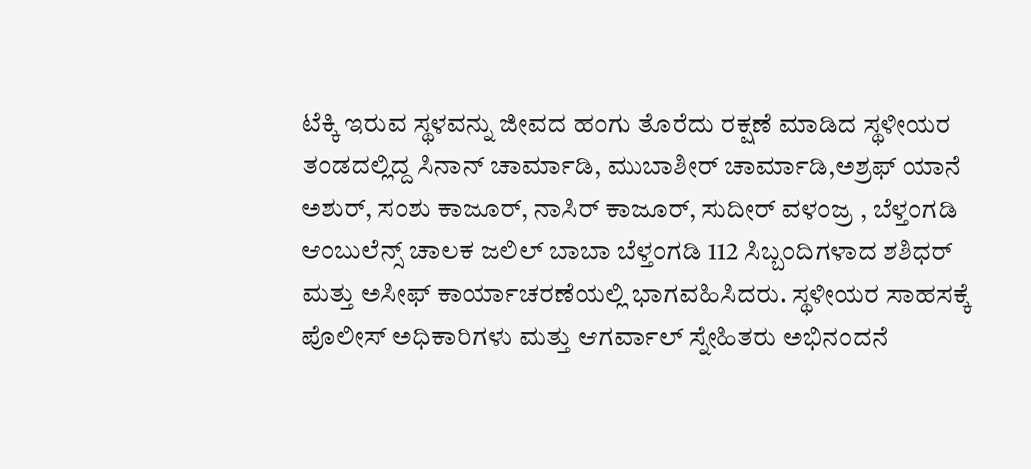ಟೆಕ್ಕಿ ಇರುವ ಸ್ಥಳವನ್ನು ಜೀವದ ಹಂಗು ತೊರೆದು ರಕ್ಷಣೆ ಮಾಡಿದ ಸ್ಥಳೀಯರ ತಂಡದಲ್ಲಿದ್ದ ಸಿನಾನ್ ಚಾರ್ಮಾಡಿ, ಮುಬಾಶೀರ್ ಚಾರ್ಮಾಡಿ,ಅಶ್ರಫ್ ಯಾನೆ ಅಶುರ್, ಸಂಶು ಕಾಜೂರ್, ನಾಸಿರ್ ಕಾಜೂರ್, ಸುದೀರ್ ವಳಂಜ್ರ , ಬೆಳ್ತಂಗಡಿ ಆಂಬುಲೆನ್ಸ್ ಚಾಲಕ ಜಲಿಲ್ ಬಾಬಾ ಬೆಳ್ತಂಗಡಿ 112 ಸಿಬ್ಬಂದಿಗಳಾದ ಶಶಿಧರ್ ಮತ್ತು ಅಸೀಫ್ ಕಾರ್ಯಾಚರಣೆಯಲ್ಲಿ ಭಾಗವಹಿಸಿದರು. ಸ್ಥಳೀಯರ ಸಾಹಸಕ್ಕೆ ಪೊಲೀಸ್ ಅಧಿಕಾರಿಗಳು ಮತ್ತು ಆಗರ್ವಾಲ್ ಸ್ನೇಹಿತರು ಅಭಿನಂದನೆ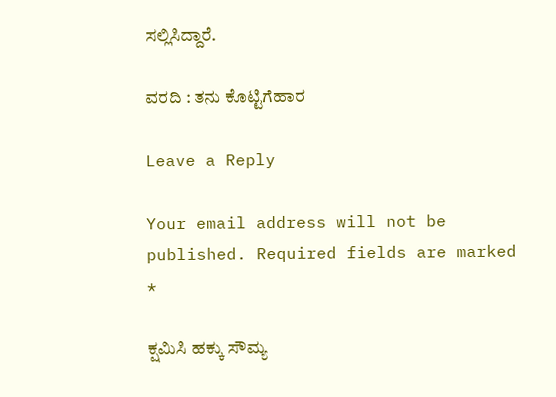ಸಲ್ಲಿಸಿದ್ದಾರೆ.

ವರದಿ : ತನು ಕೊಟ್ಟಿಗೆಹಾರ

Leave a Reply

Your email address will not be published. Required fields are marked *

ಕ್ಷಮಿಸಿ ಹಕ್ಕು ಸೌಮ್ಯ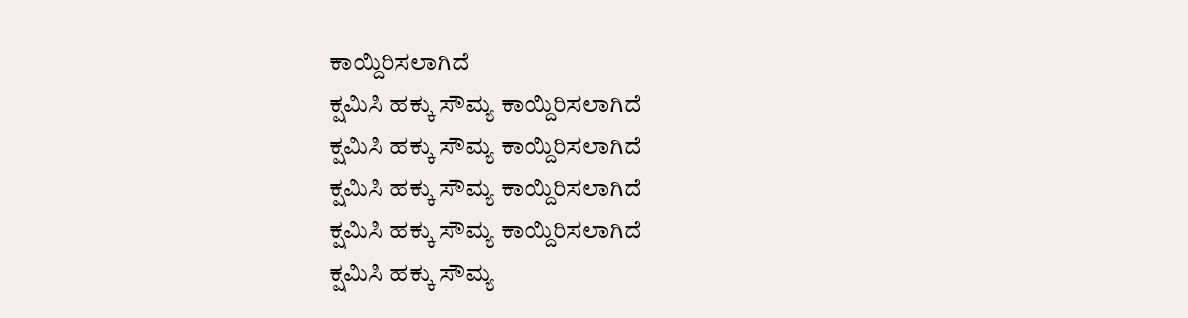ಕಾಯ್ದಿರಿಸಲಾಗಿದೆ
ಕ್ಷಮಿಸಿ ಹಕ್ಕು ಸೌಮ್ಯ ಕಾಯ್ದಿರಿಸಲಾಗಿದೆ
ಕ್ಷಮಿಸಿ ಹಕ್ಕು ಸೌಮ್ಯ ಕಾಯ್ದಿರಿಸಲಾಗಿದೆ
ಕ್ಷಮಿಸಿ ಹಕ್ಕು ಸೌಮ್ಯ ಕಾಯ್ದಿರಿಸಲಾಗಿದೆ
ಕ್ಷಮಿಸಿ ಹಕ್ಕು ಸೌಮ್ಯ ಕಾಯ್ದಿರಿಸಲಾಗಿದೆ
ಕ್ಷಮಿಸಿ ಹಕ್ಕು ಸೌಮ್ಯ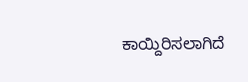ಕಾಯ್ದಿರಿಸಲಾಗಿದೆ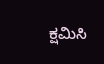ಕ್ಷಮಿಸಿ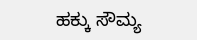ಹಕ್ಕು ಸೌಮ್ಯ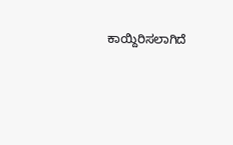ಕಾಯ್ದಿರಿಸಲಾಗಿದೆ